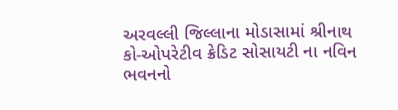અરવલ્લી જિલ્લાના મોડાસામાં શ્રીનાથ કો-ઓપરેટીવ ક્રેડિટ સોસાયટી ના નવિન ભવનનો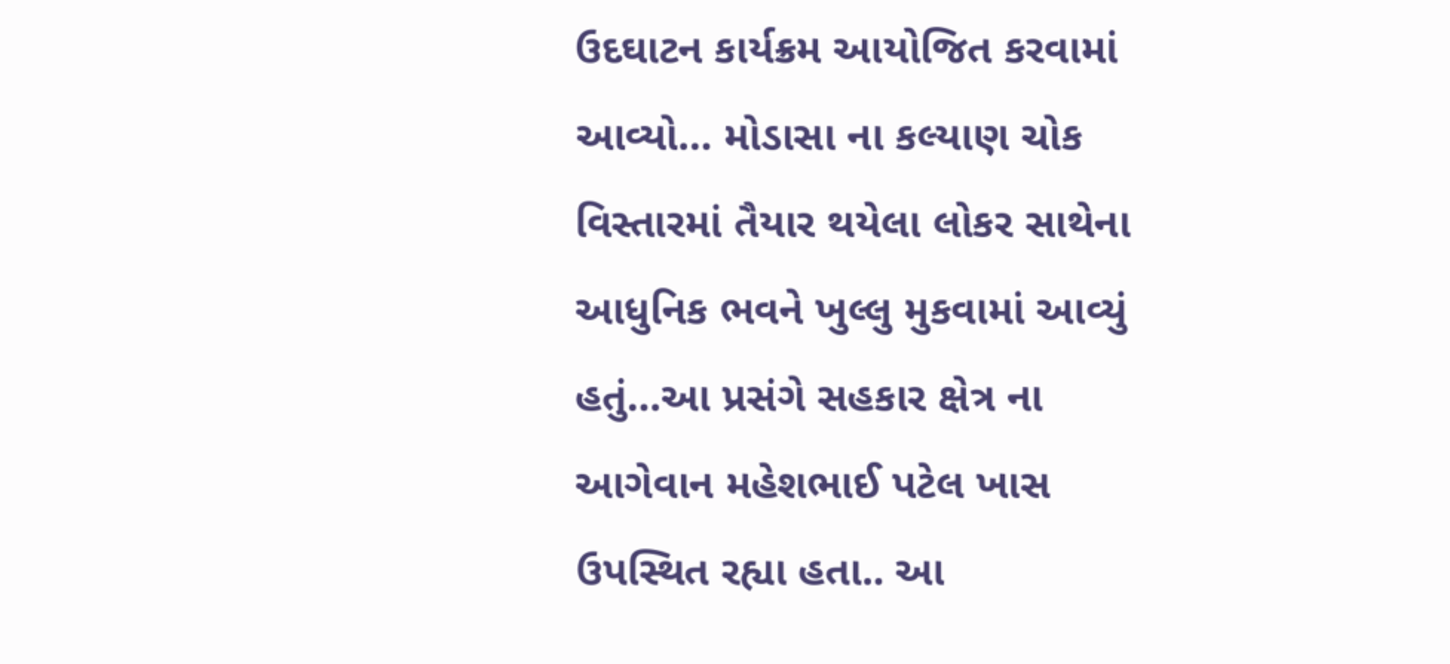ઉદઘાટન કાર્યક્રમ આયોજિત કરવામાં આવ્યો… મોડાસા ના કલ્યાણ ચોક વિસ્તારમાં તૈયાર થયેલા લોકર સાથેના આધુનિક ભવને ખુલ્લુ મુકવામાં આવ્યું હતું…આ પ્રસંગે સહકાર ક્ષેત્ર ના આગેવાન મહેશભાઈ પટેલ ખાસ ઉપસ્થિત રહ્યા હતા.. આ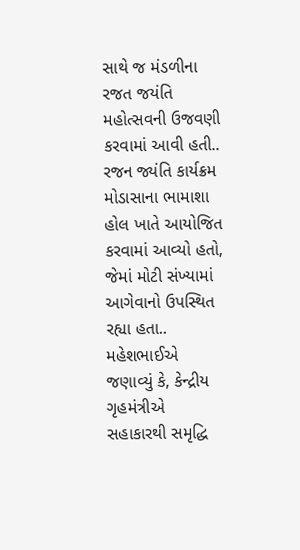સાથે જ મંડળીના રજત જયંતિ મહોત્સવની ઉજવણી કરવામાં આવી હતી.. રજન જ્યંતિ કાર્યક્રમ મોડાસાના ભામાશા હોલ ખાતે આયોજિત કરવામાં આવ્યો હતો, જેમાં મોટી સંખ્યામાં આગેવાનો ઉપસ્થિત રહ્યા હતા.. મહેશભાઈએ જણાવ્યું કે, કેન્દ્રીય ગૃહમંત્રીએ સહાકારથી સમૃદ્ધિ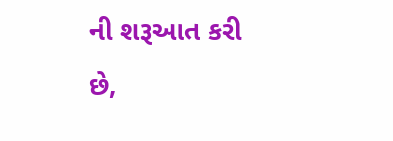ની શરૂઆત કરી છે,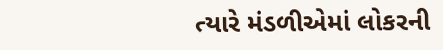ત્યારે મંડળીએમાં લોકરની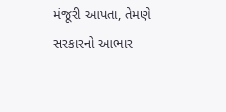મંજૂરી આપતા, તેમણે સરકારનો આભાર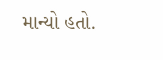માન્યો હતો.